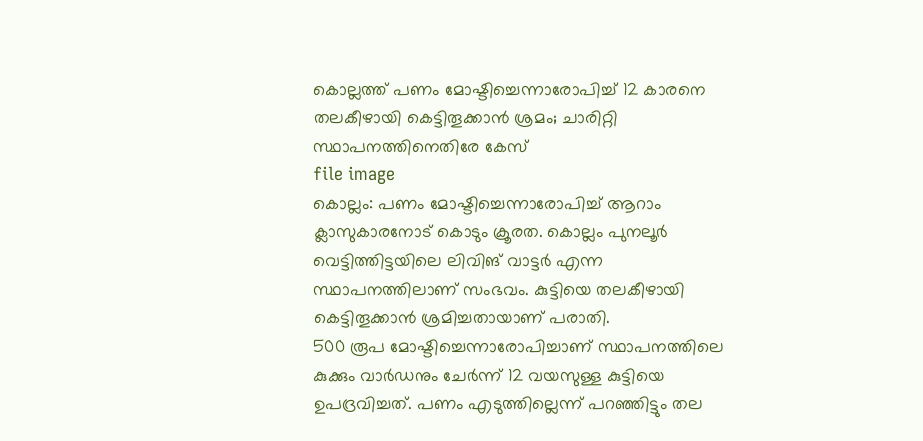കൊല്ലത്ത് പണം മോഷ്ടിച്ചെന്നാരോപിച്ച് 12 കാരനെ തലകീഴായി കെട്ടിതൂക്കാൻ ശ്രമം; ചാരിറ്റി സ്ഥാപനത്തിനെതിരേ കേസ്
file image
കൊല്ലം: പണം മോഷ്ടിച്ചെന്നാരോപിച്ച് ആറാം ക്ലാസുകാരനോട് കൊടും ക്രൂരത. കൊല്ലം പുനലൂർ വെട്ടിത്തിട്ടയിലെ ലിവിങ് വാട്ടർ എന്ന സ്ഥാപനത്തിലാണ് സംഭവം. കുട്ടിയെ തലകീഴായി കെട്ടിതൂക്കാൻ ശ്രമിച്ചതായാണ് പരാതി.
500 രൂപ മോഷ്ടിച്ചെന്നാരോപിച്ചാണ് സ്ഥാപനത്തിലെ കുക്കും വാർഡനും ചേർന്ന് 12 വയസുള്ള കുട്ടിയെ ഉപദ്രവിച്ചത്. പണം എടുത്തില്ലെന്ന് പറഞ്ഞിട്ടും തല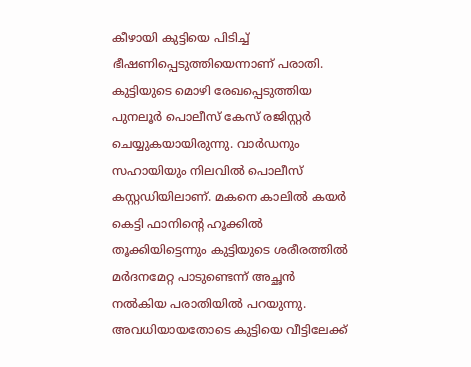കീഴായി കുട്ടിയെ പിടിച്ച് ഭീഷണിപ്പെടുത്തിയെന്നാണ് പരാതി.
കുട്ടിയുടെ മൊഴി രേഖപ്പെടുത്തിയ പുനലൂർ പൊലീസ് കേസ് രജിസ്റ്റർ ചെയ്യുകയായിരുന്നു. വാർഡനും സഹായിയും നിലവിൽ പൊലീസ് കസ്റ്റഡിയിലാണ്. മകനെ കാലിൽ കയർ കെട്ടി ഫാനിന്റെ ഹൂക്കിൽ തൂക്കിയിട്ടെന്നും കുട്ടിയുടെ ശരീരത്തിൽ മർദനമേറ്റ പാടുണ്ടെന്ന് അച്ഛൻ നൽകിയ പരാതിയിൽ പറയുന്നു.
അവധിയായതോടെ കുട്ടിയെ വീട്ടിലേക്ക്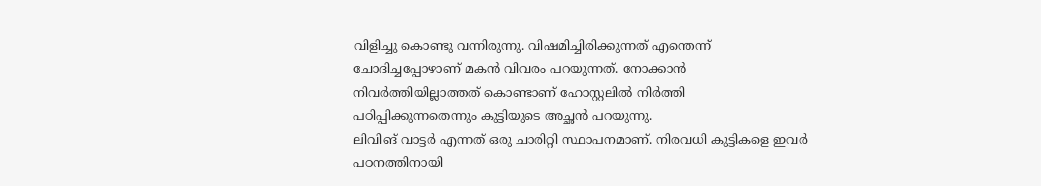വിളിച്ചു കൊണ്ടു വന്നിരുന്നു. വിഷമിച്ചിരിക്കുന്നത് എന്തെന്ന് ചോദിച്ചപ്പോഴാണ് മകൻ വിവരം പറയുന്നത്. നോക്കാൻ നിവർത്തിയില്ലാത്തത് കൊണ്ടാണ് ഹോസ്റ്റലിൽ നിർത്തി പഠിപ്പിക്കുന്നതെന്നും കുട്ടിയുടെ അച്ഛൻ പറയുന്നു.
ലിവിങ് വാട്ടർ എന്നത് ഒരു ചാരിറ്റി സ്ഥാപനമാണ്. നിരവധി കുട്ടികളെ ഇവർ പഠനത്തിനായി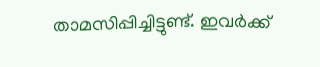താമസിപ്പിച്ചിട്ടുണ്ട്. ഇവർക്ക്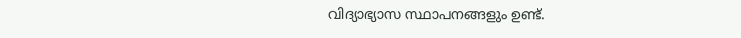വിദ്യാഭ്യാസ സ്ഥാപനങ്ങളും ഉണ്ട്.